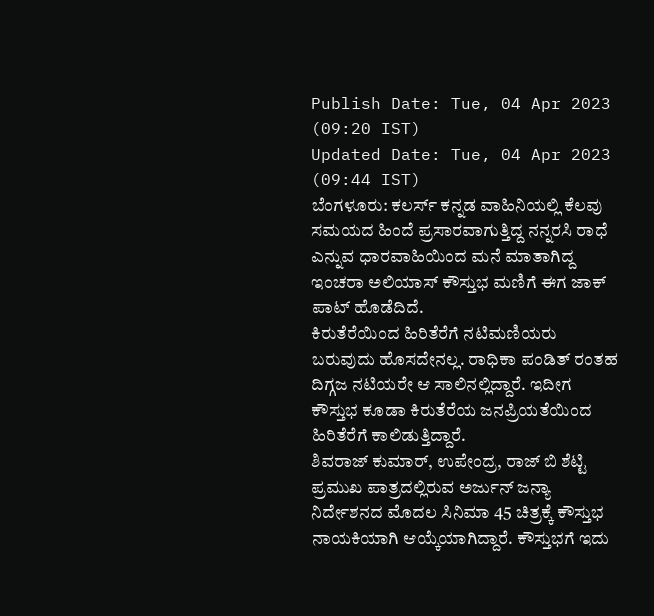Publish Date: Tue, 04 Apr 2023 (09:20 IST)
Updated Date: Tue, 04 Apr 2023 (09:44 IST)
ಬೆಂಗಳೂರು: ಕಲರ್ಸ್ ಕನ್ನಡ ವಾಹಿನಿಯಲ್ಲಿ ಕೆಲವು ಸಮಯದ ಹಿಂದೆ ಪ್ರಸಾರವಾಗುತ್ತಿದ್ದ ನನ್ನರಸಿ ರಾಧೆ ಎನ್ನುವ ಧಾರವಾಹಿಯಿಂದ ಮನೆ ಮಾತಾಗಿದ್ದ ಇಂಚರಾ ಅಲಿಯಾಸ್ ಕೌಸ್ತುಭ ಮಣಿಗೆ ಈಗ ಜಾಕ್ ಪಾಟ್ ಹೊಡೆದಿದೆ.
ಕಿರುತೆರೆಯಿಂದ ಹಿರಿತೆರೆಗೆ ನಟಿಮಣಿಯರು ಬರುವುದು ಹೊಸದೇನಲ್ಲ. ರಾಧಿಕಾ ಪಂಡಿತ್ ರಂತಹ ದಿಗ್ಗಜ ನಟಿಯರೇ ಆ ಸಾಲಿನಲ್ಲಿದ್ದಾರೆ. ಇದೀಗ ಕೌಸ್ತುಭ ಕೂಡಾ ಕಿರುತೆರೆಯ ಜನಪ್ರಿಯತೆಯಿಂದ ಹಿರಿತೆರೆಗೆ ಕಾಲಿಡುತ್ತಿದ್ದಾರೆ.
ಶಿವರಾಜ್ ಕುಮಾರ್, ಉಪೇಂದ್ರ, ರಾಜ್ ಬಿ ಶೆಟ್ಟಿ ಪ್ರಮುಖ ಪಾತ್ರದಲ್ಲಿರುವ ಅರ್ಜುನ್ ಜನ್ಯಾ ನಿರ್ದೇಶನದ ಮೊದಲ ಸಿನಿಮಾ 45 ಚಿತ್ರಕ್ಕೆ ಕೌಸ್ತುಭ ನಾಯಕಿಯಾಗಿ ಆಯ್ಕೆಯಾಗಿದ್ದಾರೆ. ಕೌಸ್ತುಭಗೆ ಇದು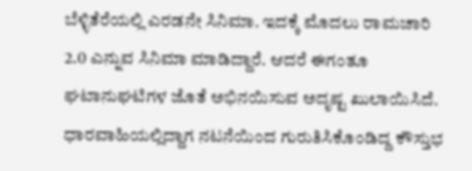ಬೆಳ್ಳಿತೆರೆಯಲ್ಲಿ ಎರಡನೇ ಸಿನಿಮಾ. ಇದಕ್ಕೆ ಮೊದಲು ರಾಮಚಾರಿ 2.0 ಎನ್ನುವ ಸಿನಿಮಾ ಮಾಡಿದ್ದಾರೆ. ಆದರೆ ಈಗಂತೂ ಘಟಾನುಘಟಿಗಳ ಜೊತೆ ಅಭಿನಯಿಸುವ ಅದೃಷ್ಟ ಖುಲಾಯಿಸಿದೆ.
ಧಾರವಾಹಿಯಲ್ಲಿದ್ದಾಗ ನಟನೆಯಿಂದ ಗುರುತಿಸಿಕೊಂಡಿದ್ದ ಕೌಸ್ತುಭ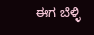ಈಗ ಬೆಳ್ಳಿ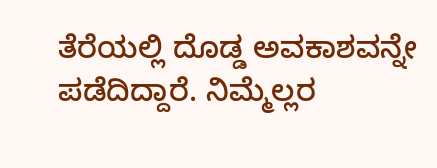ತೆರೆಯಲ್ಲಿ ದೊಡ್ಡ ಅವಕಾಶವನ್ನೇ ಪಡೆದಿದ್ದಾರೆ. ನಿಮ್ಮೆಲ್ಲರ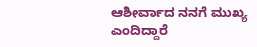ಆಶೀರ್ವಾದ ನನಗೆ ಮುಖ್ಯ ಎಂದಿದ್ದಾರೆ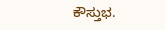ಕೌಸ್ತುಭ.